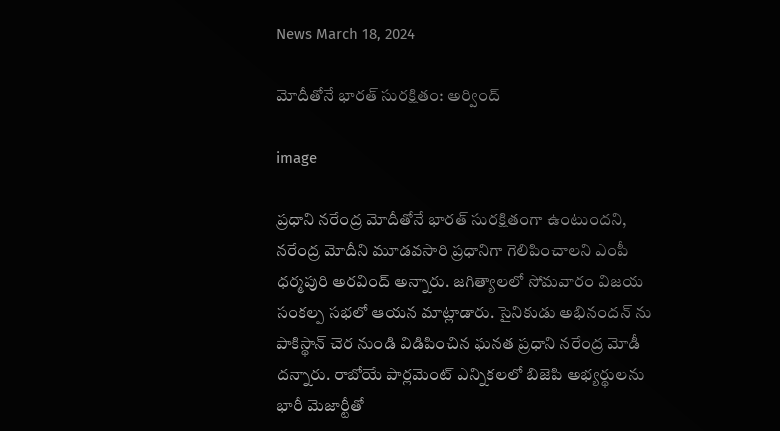News March 18, 2024

మోదీతోనే భారత్ సురక్షితం: అర్వింద్

image

ప్రధాని నరేంద్ర మోదీతోనే భారత్ సురక్షితంగా ఉంటుందని, నరేంద్ర మోదీని మూడవసారి ప్రధానిగా గెలిపించాలని ఎంపీ ధర్మపురి అరవింద్ అన్నారు. జగిత్యాలలో సోమవారం విజయ సంకల్ప సభలో ఆయన మాట్లాడారు. సైనికుడు అభినందన్ ను పాకిస్థాన్ చెర నుండి విడిపించిన ఘనత ప్రధాని నరేంద్ర మోడీ దన్నారు. రాబోయే పార్లమెంట్ ఎన్నికలలో బిజెపి అభ్యర్థులను భారీ మెజార్టీతో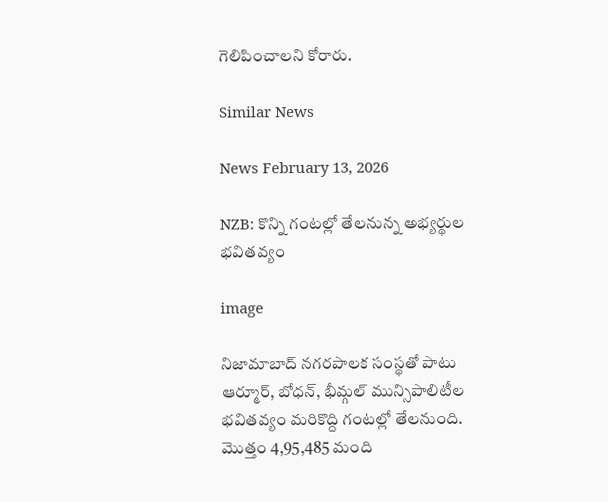గెలిపించాలని కోరారు.

Similar News

News February 13, 2026

NZB: కొన్ని గంటల్లో తేలనున్న అభ్యర్థుల భవితవ్యం

image

నిజామాబాద్ నగరపాలక సంస్థతో పాటు ఆర్మూర్, బోధన్, భీమ్గల్ మున్సిపాలిటీల భవితవ్యం మరికొద్ది గంటల్లో తేలనుంది. మొత్తం 4,95,485 మంది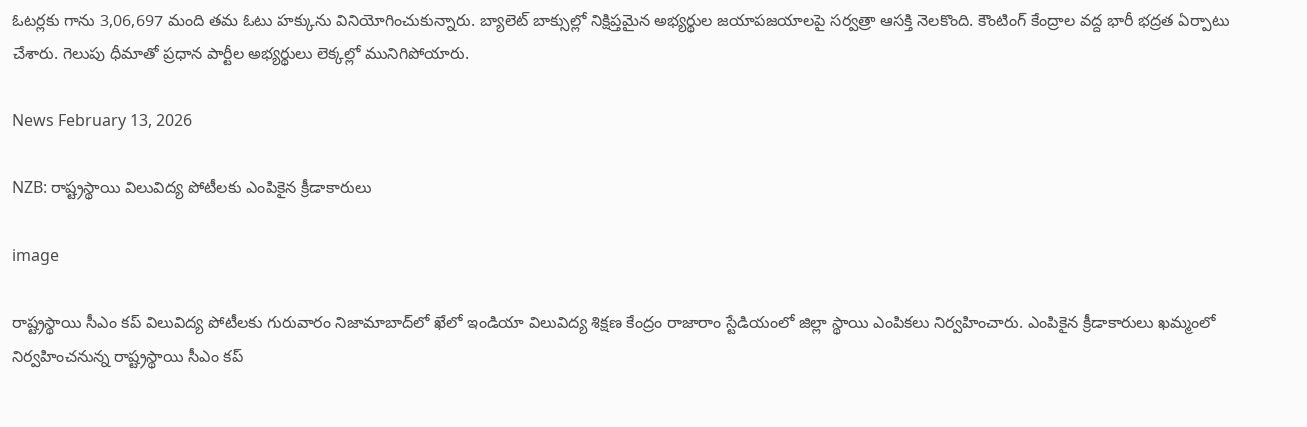ఓటర్లకు గాను 3,06,697 మంది తమ ఓటు హక్కును వినియోగించుకున్నారు. బ్యాలెట్ బాక్సుల్లో నిక్షిప్తమైన అభ్యర్థుల జయాపజయాలపై సర్వత్రా ఆసక్తి నెలకొంది. కౌంటింగ్ కేంద్రాల వద్ద భారీ భద్రత ఏర్పాటు చేశారు. గెలుపు ధీమాతో ప్రధాన పార్టీల అభ్యర్థులు లెక్కల్లో మునిగిపోయారు.

News February 13, 2026

NZB: రాష్ట్రస్థాయి విలువిద్య పోటీలకు ఎంపికైన క్రీడాకారులు

image

రాష్ట్రస్థాయి సీఎం కప్ విలువిద్య పోటీలకు గురువారం నిజామాబాద్‌లో ఖేలో ఇండియా విలువిద్య శిక్షణ కేంద్రం రాజారాం స్టేడియంలో జిల్లా స్థాయి ఎంపికలు నిర్వహించారు. ఎంపికైన క్రీడాకారులు ఖమ్మంలో నిర్వహించనున్న రాష్ట్రస్థాయి సీఎం కప్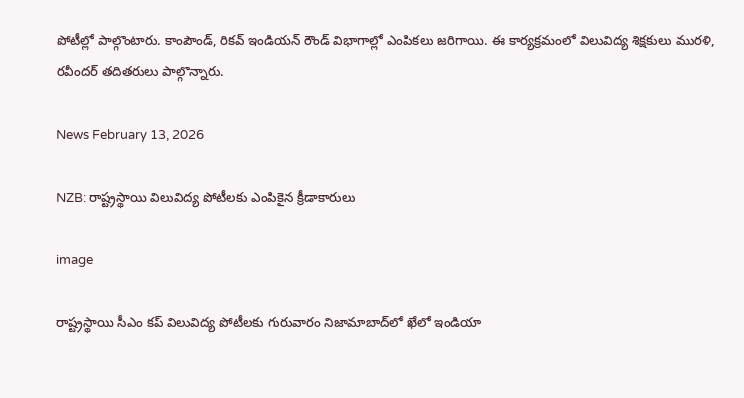పోటీల్లో పాల్గొంటారు. కాంపౌండ్, రికవ్ ఇండియన్ రౌండ్ విభాగాల్లో ఎంపికలు జరిగాయి. ఈ కార్యక్రమంలో విలువిద్య శిక్షకులు మురళి, రవీందర్ తదితరులు పాల్గొన్నారు.

News February 13, 2026

NZB: రాష్ట్రస్థాయి విలువిద్య పోటీలకు ఎంపికైన క్రీడాకారులు

image

రాష్ట్రస్థాయి సీఎం కప్ విలువిద్య పోటీలకు గురువారం నిజామాబాద్‌లో ఖేలో ఇండియా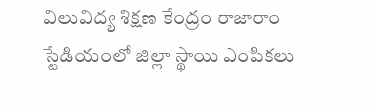విలువిద్య శిక్షణ కేంద్రం రాజారాం స్టేడియంలో జిల్లా స్థాయి ఎంపికలు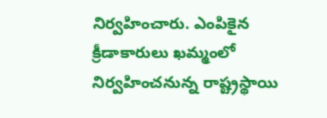నిర్వహించారు. ఎంపికైన క్రీడాకారులు ఖమ్మంలో నిర్వహించనున్న రాష్ట్రస్థాయి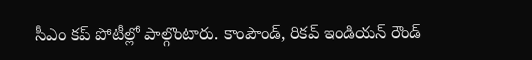సీఎం కప్ పోటీల్లో పాల్గొంటారు. కాంపౌండ్, రికవ్ ఇండియన్ రౌండ్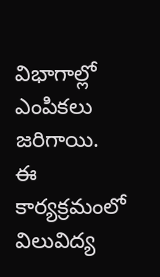విభాగాల్లో ఎంపికలు జరిగాయి. ఈ కార్యక్రమంలో విలువిద్య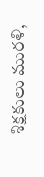శిక్షకులు మురళి,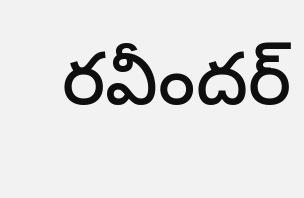రవీందర్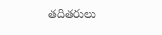తదితరులు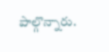పాల్గొన్నారు.